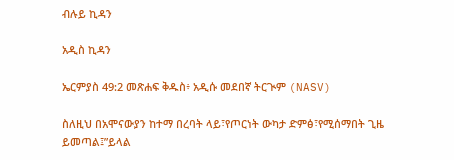ብሉይ ኪዳን

አዲስ ኪዳን

ኤርምያስ 49:2 መጽሐፍ ቅዱስ፥ አዲሱ መደበኛ ትርጒም (NASV)

ስለዚህ በአሞናውያን ከተማ በረባት ላይ፣የጦርነት ውካታ ድምፅ፣የሚሰማበት ጊዜ ይመጣል፤”ይላል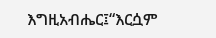እግዚአብሔር፤“እርሷም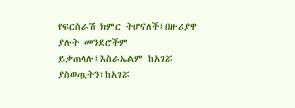የፍርስራሽ ክምር ትሆናለች፤በዙሪያዋ ያሉት መንደሮችም ይቃጠላሉ፤እስራኤልም ከአገሯ ያስወጧትን፣ከአገሯ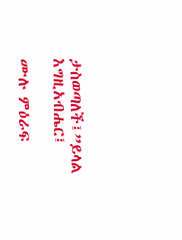ታስወጣለች፤”ይላል እግዚአብሔር፤

ሙሉ ምዕራፍ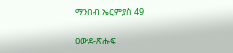ማንበብ ኤርምያስ 49

ዐውደ-ጽሑፍ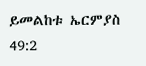ይመልከቱ ኤርምያስ 49:2